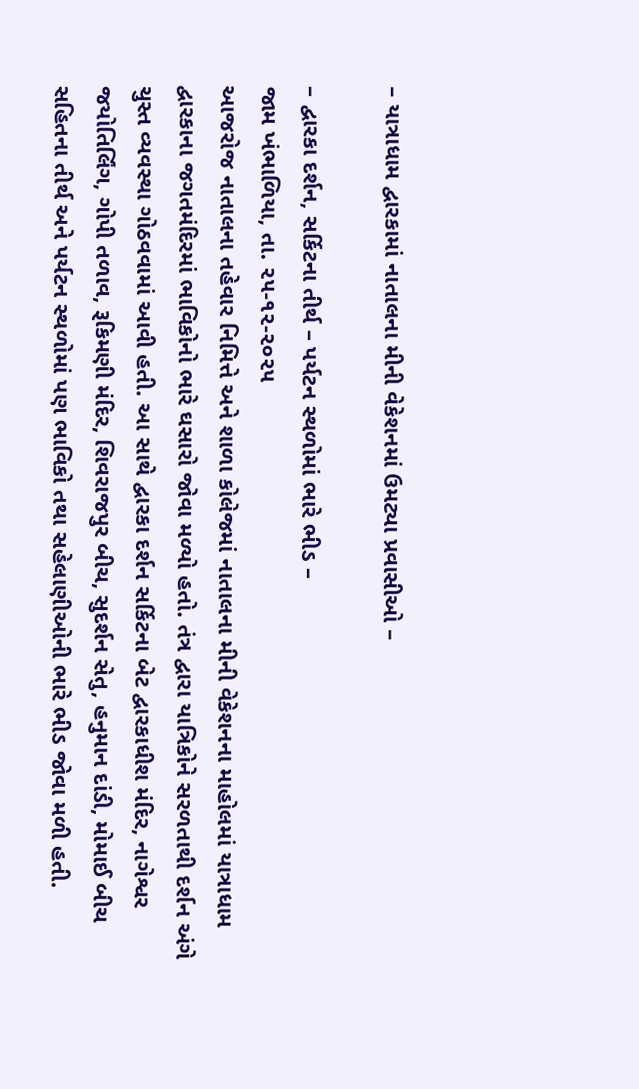– યાત્રાધામ દ્વારકામાં નાતાલના મીની વેકેશનમાં ઉમટ્યા પ્રવાસીઓ –

– દ્વારકા દર્શન, સર્કિટના તીર્થ – પર્યટન સ્થળોમાં ભારે ભીડ –
જામ ખંભાળિયા, તા. ૨૫-૧૨-૨૦૨૫
આજરોજ નાતાલના તહેવાર નિમિત્તે અને શાળા કોલેજમાં નાતાલના મીની વેકેશનના માહોલમાં યાત્રાધામ દ્વારકાના જગતમંદિરમાં ભાવિકોનો ભારે ઘસારો જોવા મળ્યો હતો. તંત્ર દ્વારા યાત્રિકોને સરળતાથી દર્શન અંગે ચુસ્ત વ્યવસ્થા ગોઠવવામાં આવી હતી. આ સાથે દ્વારકા દર્શન સર્કિટના બેટ દ્વારકાધીશ મંદિર, નાગેશ્વર જયોતિર્લિંગ, ગોપી તળાવ, રૂકિમણી મંદિર, શિવરાજપુર બીચ, સુદર્શન સેતુ, હનુમાન દાંડી, મોમાઈ બીચ સહિતના તીર્થ અને પર્યટન સ્થળોમાં પણ ભાવિકો તથા સહેલાણીઓની ભારે ભીડ જોવા મળી હતી.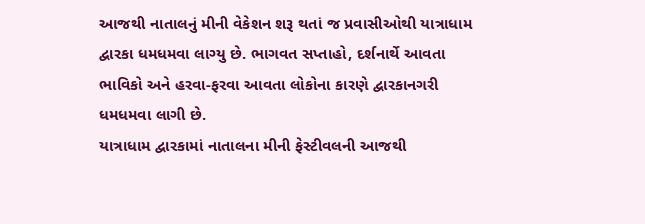આજથી નાતાલનું મીની વેકેશન શરૂ થતાં જ પ્રવાસીઓથી યાત્રાધામ દ્વારકા ધમધમવા લાગ્યુ છે. ભાગવત સપ્તાહો, દર્શનાર્થે આવતા ભાવિકો અને હરવા-ફરવા આવતા લોકોના કારણે દ્વારકાનગરી ધમધમવા લાગી છે.
યાત્રાધામ દ્વારકામાં નાતાલના મીની ફેસ્ટીવલની આજથી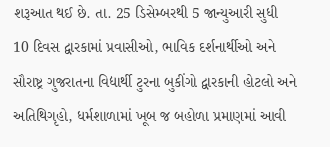શરૂઆત થઈ છે. તા. 25 ડિસેમ્બરથી 5 જાન્યુઆરી સુધી 10 દિવસ દ્વારકામાં પ્રવાસીઓ, ભાવિક દર્શનાર્થીઓ અને સૌરાષ્ટ્ર ગુજરાતના વિદ્યાર્થી ટુરના બુકીંગો દ્વારકાની હોટલો અને અતિથિગૃહો, ધર્મશાળામાં ખૂબ જ બહોળા પ્રમાણમાં આવી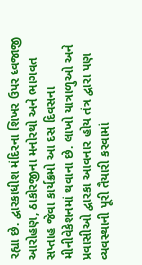રહ્યા છે. દ્વારકાધીશ મંદિરના શિખર ઉપર ધ્વજાજી આરોહણ, ઠાકોરજીના મનોરથો અને ભાગવત સપ્તાહ જેવા કાર્યક્રમો આ દસ દિવસના મીનીવેકેશનમાં થવાના છે. લાખો યાત્રાળુઓ અને પ્રવાસીઓ દ્વારકા આવનાર હોય તંત્ર દ્વારા પણ વ્યવસ્થાની પૂરી તૈયારી કરવામાં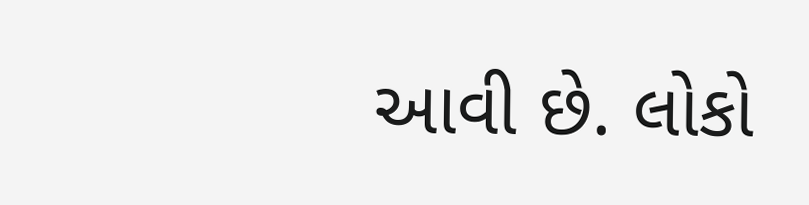આવી છે. લોકો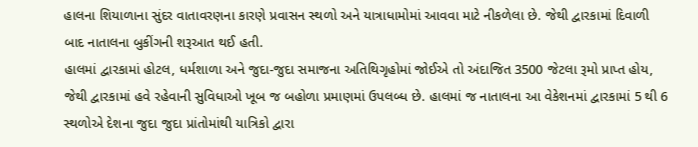હાલના શિયાળાના સુંદર વાતાવરણના કારણે પ્રવાસન સ્થળો અને યાત્રાધામોમાં આવવા માટે નીકળેલા છે. જેથી દ્વારકામાં દિવાળી બાદ નાતાલના બુકીંગની શરૂઆત થઈ હતી.
હાલમાં દ્વારકામાં હોટલ, ધર્મશાળા અને જુદા-જુદા સમાજના અતિથિગૃહોમાં જોઈએ તો અંદાજિત 3500 જેટલા રૂમો પ્રાપ્ત હોય, જેથી દ્વારકામાં હવે રહેવાની સુવિધાઓ ખૂબ જ બહોળા પ્રમાણમાં ઉપલબ્ધ છે. હાલમાં જ નાતાલના આ વેકેશનમાં દ્વારકામાં 5 થી 6 સ્થળોએ દેશના જુદા જુદા પ્રાંતોમાંથી યાત્રિકો દ્વારા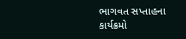ભાગવત સપ્તાહના કાર્યક્રમો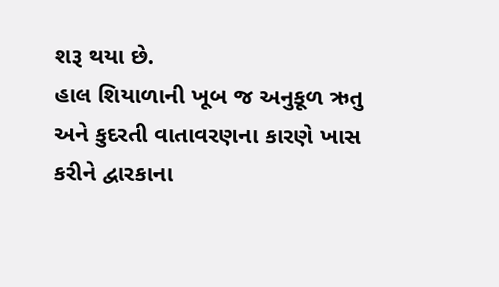શરૂ થયા છે.
હાલ શિયાળાની ખૂબ જ અનુકૂળ ઋતુ અને કુદરતી વાતાવરણના કારણે ખાસ કરીને દ્વારકાના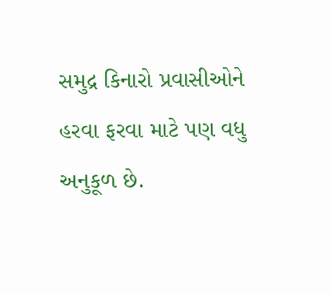સમુદ્ર કિનારો પ્રવાસીઓને હરવા ફરવા માટે પણ વધુ અનુકૂળ છે.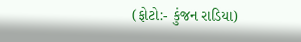(ફોટો:- કુંજન રાડિયા)